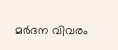മർദന വിവരം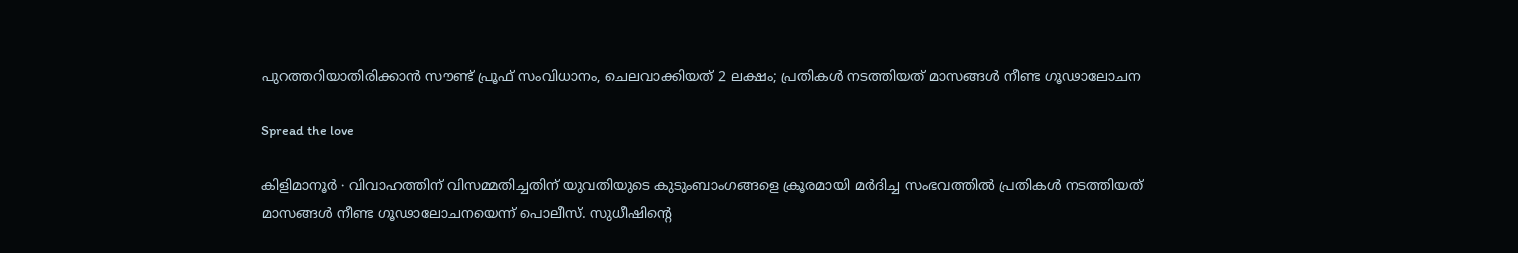പുറത്തറിയാതിരിക്കാൻ സൗണ്ട് പ്രൂഫ് സംവിധാനം, ചെലവാക്കിയത് 2 ലക്ഷം; പ്രതികൾ നടത്തിയത് മാസങ്ങൾ‍ നീണ്ട ഗൂഢാലോചന

Spread the love

കിളിമാനൂർ ∙ വിവാഹത്തിന് വിസമ്മതിച്ചതിന് യുവതിയുടെ കുടുംബാംഗങ്ങളെ ക്രൂരമായി മർദിച്ച സംഭവത്തിൽ പ്രതികൾ നടത്തിയത് മാസങ്ങൾ നീണ്ട ഗൂഢാലോചനയെന്ന് പൊലീസ്. സുധീഷിന്റെ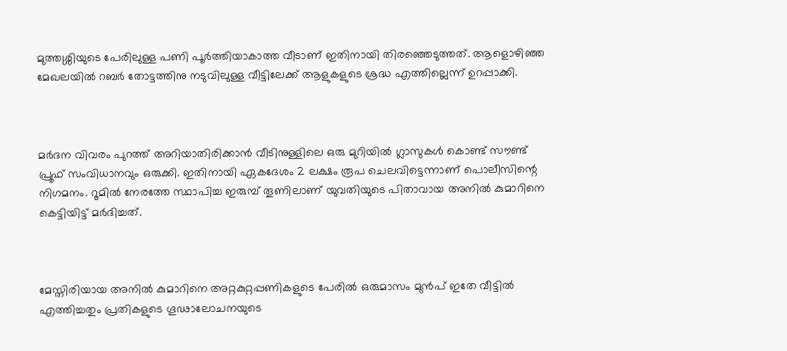മുത്തശ്ശിയുടെ പേരിലുള്ള പണി പൂർത്തിയാകാത്ത വീടാണ് ഇതിനായി തിരഞ്ഞെടുത്തത്. ആളൊഴിഞ്ഞ മേഖലയിൽ റബർ തോട്ടത്തിനു നടുവിലുള്ള വീട്ടിലേക്ക് ആളുകളുടെ ശ്രദ്ധ എത്തില്ലെന്ന് ഉറപ്പാക്കി.



മർദന വിവരം പുറത്ത് അറിയാതിരിക്കാൻ വീടിനുള്ളിലെ ഒരു മുറിയിൽ ഗ്ലാസുകൾ കൊണ്ട് സൗണ്ട് പ്രൂഫ് സംവിധാനവും ഒരുക്കി. ഇതിനായി ഏകദേശം 2 ലക്ഷം രൂപ ചെലവിട്ടെന്നാണ് പൊലീസിന്റെ നിഗമനം. റൂമിൽ നേരത്തേ സ്ഥാപിച്ച ഇരുമ്പ് തൂണിലാണ് യുവതിയുടെ പിതാവായ അനിൽ കുമാറിനെ കെട്ടിയിട്ട് മർദിച്ചത്.



മേസ്തിരിയായ അനിൽ കുമാറിനെ അറ്റകുറ്റപ്പണികളുടെ പേരിൽ ഒരുമാസം മുൻപ് ഇതേ വീട്ടിൽ എത്തിച്ചതും പ്രതികളുടെ ഗൂഢാലോചനയുടെ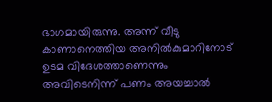ഭാഗമായിരുന്നു. അന്ന് വീടു കാണാനെത്തിയ അനിൽകുമാറിനോട് ഉടമ വിദേശത്താണെന്നും അവിടെനിന്ന് പണം അയച്ചാൽ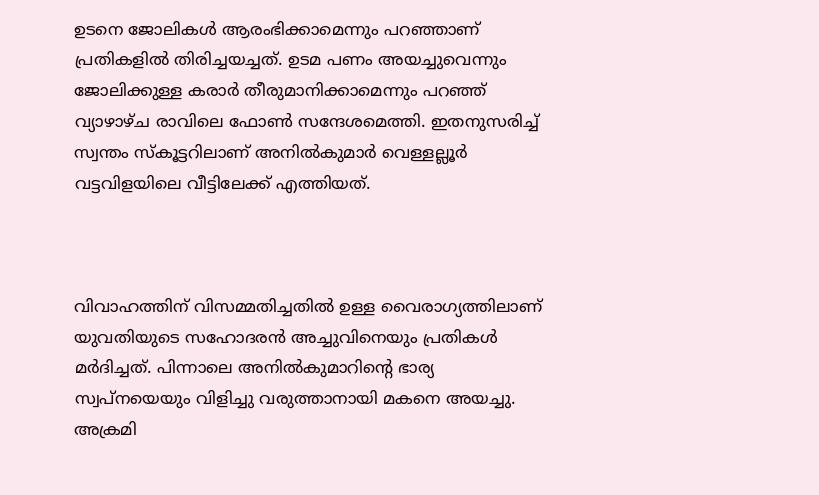ഉടനെ ജോലികൾ ആരംഭിക്കാമെന്നും പറഞ്ഞാണ് പ്രതികളിൽ തിരിച്ചയച്ചത്. ഉടമ പണം അയച്ചുവെന്നും ജോലിക്കുള്ള കരാർ തീരുമാനിക്കാമെന്നും പറഞ്ഞ് വ്യാഴാഴ്ച രാവിലെ ഫോൺ സന്ദേശമെത്തി. ഇതനുസരിച്ച് സ്വന്തം സ്കൂട്ടറിലാണ് അനിൽകുമാർ വെള്ളല്ലൂർ വട്ടവിളയിലെ വീട്ടിലേക്ക് എത്തിയത്.



വിവാഹത്തിന് വിസമ്മതിച്ചതിൽ ഉള്ള വൈരാഗ്യത്തിലാണ് യുവതിയുടെ സഹോദരൻ അച്ചുവിനെയും പ്രതികൾ മർദിച്ചത്. പിന്നാലെ അനിൽകുമാറിന്റെ ഭാര്യ സ്വപ്നയെയും വിളിച്ചു വരുത്താനായി മകനെ അയച്ചു. അക്രമി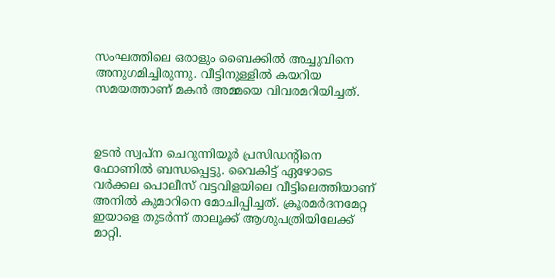സംഘത്തിലെ ഒരാളും ബൈക്കിൽ അച്ചുവിനെ അനുഗമിച്ചിരുന്നു. വീട്ടിനുള്ളിൽ കയറിയ സമയത്താണ് മകൻ അമ്മയെ വിവരമറിയിച്ചത്.



ഉടൻ സ്വപ്ന ചെറുന്നിയൂർ പ്രസിഡന്റിനെ ഫോണിൽ ബന്ധപ്പെട്ടു. വൈകിട്ട് ഏഴോടെ വർക്കല പൊലീസ് വട്ടവിളയിലെ വീട്ടിലെത്തിയാണ് അനിൽ കുമാറിനെ മോചിപ്പിച്ചത്. ക്രൂരമർദനമേറ്റ ഇയാളെ തുടർന്ന് താലൂക്ക് ആശുപത്രിയിലേക്ക് മാറ്റി.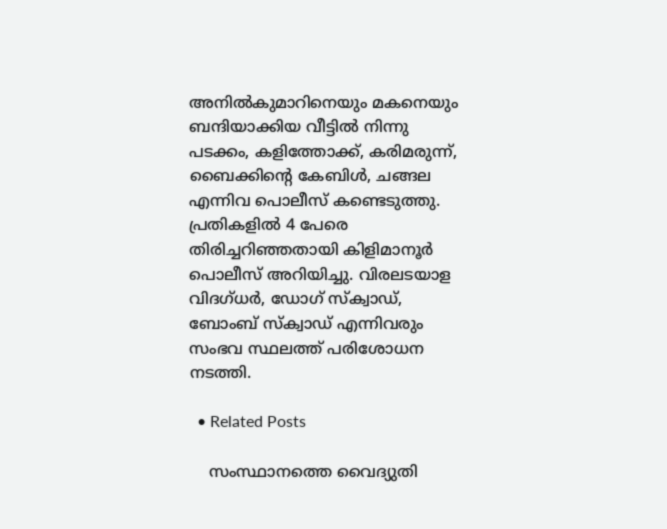അനിൽകുമാറിനെയും മകനെയും ബന്ദിയാക്കിയ വീട്ടിൽ നിന്നു പടക്കം, കളിത്തോക്ക്, കരിമരുന്ന്, ബൈക്കിന്റെ കേബിൾ, ചങ്ങല എന്നിവ പൊലീസ് കണ്ടെടുത്തു. പ്രതികളിൽ 4 പേരെ തിരിച്ചറിഞ്ഞതായി കിളിമാനൂർ പൊലീസ് അറിയിച്ചു. വിരലടയാള വിദഗ്ധർ, ഡോഗ് സ്ക്വാഡ്, ബോംബ് സ്ക്വാഡ് എന്നിവരും സംഭവ സ്ഥലത്ത് പരിശോധന നടത്തി.

  • Related Posts

    സംസ്ഥാനത്തെ വൈദ്യുതി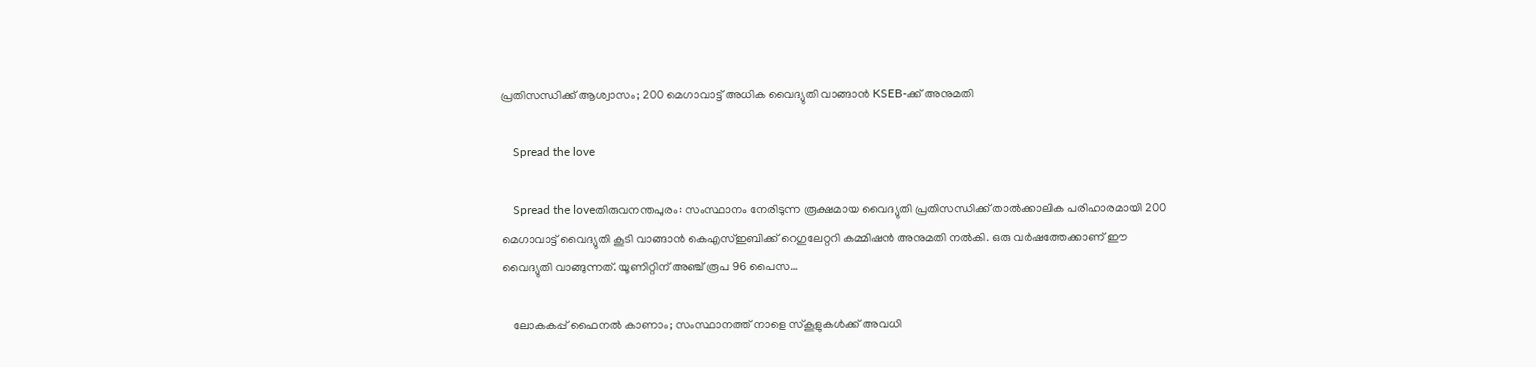പ്രതിസന്ധിക്ക് ആശ്വാസം; 200 മെഗാവാട്ട് അധിക വൈദ്യുതി വാങ്ങാൻ KSEB-ക്ക് അനുമതി

    Spread the love

    Spread the loveതിരുവനന്തപുരം: സംസ്ഥാനം നേരിടുന്ന രൂക്ഷമായ വൈദ്യുതി പ്രതിസന്ധിക്ക് താൽക്കാലിക പരിഹാരമായി 200 മെഗാവാട്ട് വൈദ്യുതി കൂടി വാങ്ങാൻ കെഎസ്ഇബിക്ക് റെഗുലേറ്ററി കമ്മിഷൻ അനുമതി നൽകി. ഒരു വർഷത്തേക്കാണ് ഈ വൈദ്യുതി വാങ്ങുന്നത്. യൂണിറ്റിന് അഞ്ച് രൂപ 96 പൈസ…

    ലോകകപ്പ് ഫൈനല്‍ കാണാം; സംസ്ഥാനത്ത് നാളെ സ്‌കൂളുകള്‍ക്ക് അവധി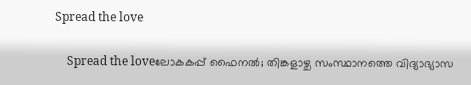Spread the love

    Spread the loveലോകകപ്പ് ഫൈനൽ; തിങ്കളാഴ്ച സംസ്ഥാനത്തെ വിദ്യാഭ്യാസ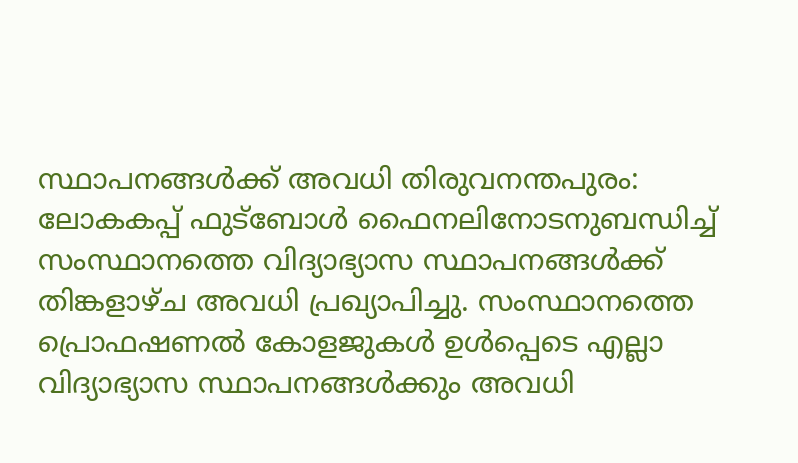സ്ഥാപനങ്ങൾക്ക് അവധി തിരുവനന്തപുരം: ലോകകപ്പ് ഫുട്‌ബോൾ ഫൈനലിനോടനുബന്ധിച്ച് സംസ്ഥാനത്തെ വിദ്യാഭ്യാസ സ്ഥാപനങ്ങൾക്ക് തിങ്കളാഴ്ച അവധി പ്രഖ്യാപിച്ചു. സംസ്ഥാനത്തെ പ്രൊഫഷണൽ കോളജുകൾ ഉൾപ്പെടെ എല്ലാ വിദ്യാഭ്യാസ സ്ഥാപനങ്ങൾക്കും അവധി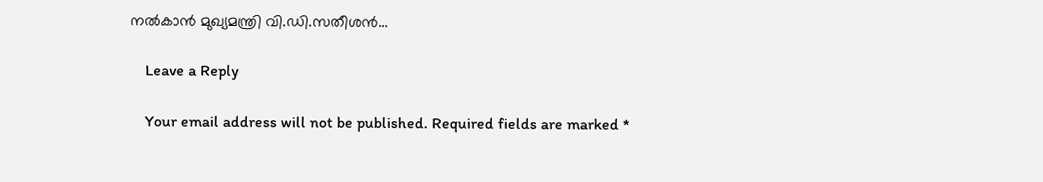നൽകാൻ മുഖ്യമന്ത്രി വി.ഡി.സതീശൻ…

    Leave a Reply

    Your email address will not be published. Required fields are marked *